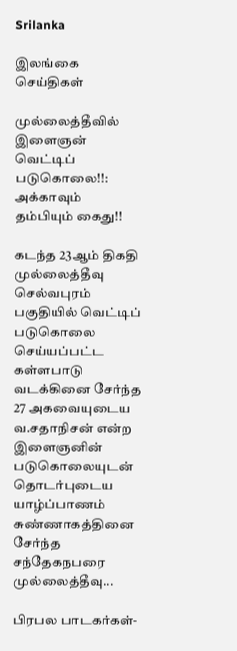Srilanka

இலங்கை செய்திகள்

முல்லைத்தீவில் இளைஞன் வெட்டிப் படுகொலை!!: அக்காவும் தம்பியும் கைது!!

கடந்த 23ஆம் திகதி முல்லைத்தீவு செல்வபுரம் பகுதியில் வெட்டிப் படுகொலை செய்யப்பட்ட கள்ளபாடு வடக்கினை சேர்ந்த 27 அகவையுடைய வ.சதாநிசன் என்ற இளைஞனின் படுகொலையுடன் தொடர்புடைய யாழ்ப்பாணம் சுண்ணாகத்தினை சேர்ந்த சந்தேகநபரை முல்லைத்தீவு...

பிரபல பாடகர்கள்-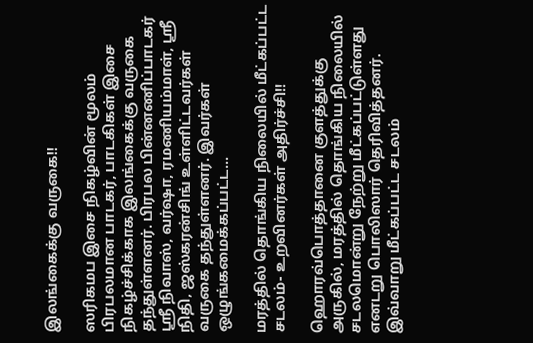இலங்கைக்கு வருகை!!

ஸரிகமப இசை நிகழ்வின் மூலம் பிரபலமான பாடகர், பாடகிகள் இசை நிகழ்ச்சிக்காக இலங்கைக்கு வருகை தந்துள்ளனர். பிரபல பின்னணிப்பாடகர் ஸ்ரீ நிவாஸ், வர்ஷா, ரமணியம்மாள், ஸ்ரீ நிதி, ஜஸ்கரன்சிங் உள்ளிட்டவர்கள் வருகை தந்துள்ளனர். இவர்கள் ஒழுங்கமைக்கப்பட்ட...

மரத்தில் தொங்கிய நிலையில் மீட்கப்பட்ட சடலம்- உறவினர்கள் அதிர்ச்சி!!

ஹொரவ்பொத்தானை குளத்துக்கு அருகில், மரத்தில் தொங்கிய நிலையில் சடலமொன்று நேற்று மீட்கப்பட்டுள்ளது எனடறு பொலிஸார் தெரிவித்தனர். இவ்வாறு மீட்கப்பட்ட சடலம்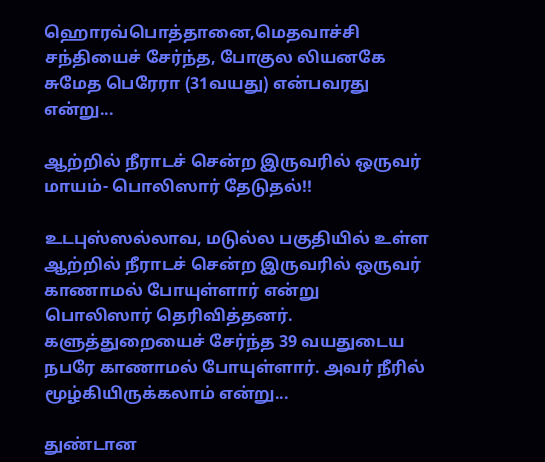ஹொரவ்பொத்தானை,மெதவாச்சி சந்தியைச் சேர்ந்த, போகுல லியனகே சுமேத பெரேரா (31வயது) என்பவரது என்று...

ஆற்றில் நீராடச் சென்ற இருவரில் ஒருவர் மாயம்- பொலிஸார் தேடுதல்!!

உடபுஸ்ஸல்லாவ, மடுல்ல பகுதியில் உள்ள ஆற்றில் நீராடச் சென்ற இருவரில் ஒருவர் காணாமல் போயுள்ளார் என்று பொலிஸார் தெரிவித்தனர். களுத்துறையைச் சேர்ந்த 39 வயதுடைய நபரே காணாமல் போயுள்ளார். அவர் நீரில் மூழ்கியிருக்கலாம் என்று...

துண்டான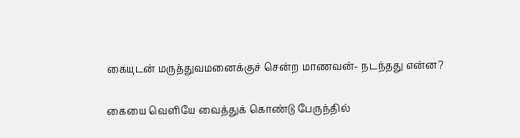கையுடன் மருத்துவமனைக்குச் சென்ற மாணவன்- நடந்தது என்ன?

கையை வெளியே வைத்துக் கொண்டு பேருந்தில்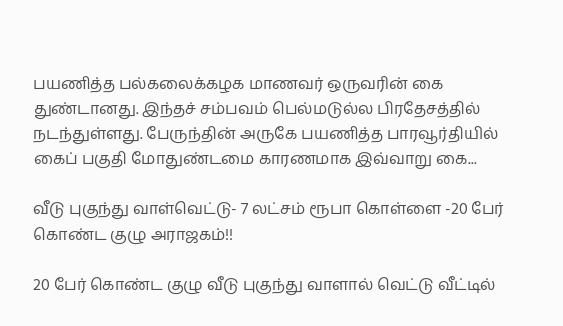பயணித்த பல்கலைக்கழக மாணவர் ஒருவரின் கை துண்டானது. இந்தச் சம்பவம் பெல்மடுல்ல பிரதேசத்தில் நடந்துள்ளது. பேருந்தின் அருகே பயணித்த பாரவூர்தியில் கைப் பகுதி மோதுண்டமை காரணமாக இவ்வாறு கை...

வீடு புகுந்து வாள்வெட்டு- 7 லட்சம் ரூபா கொள்ளை -20 பேர் கொண்ட குழு அராஜகம்!!

20 பேர் கொண்ட குழு வீடு புகுந்து வாளால் வெட்டு வீட்டில்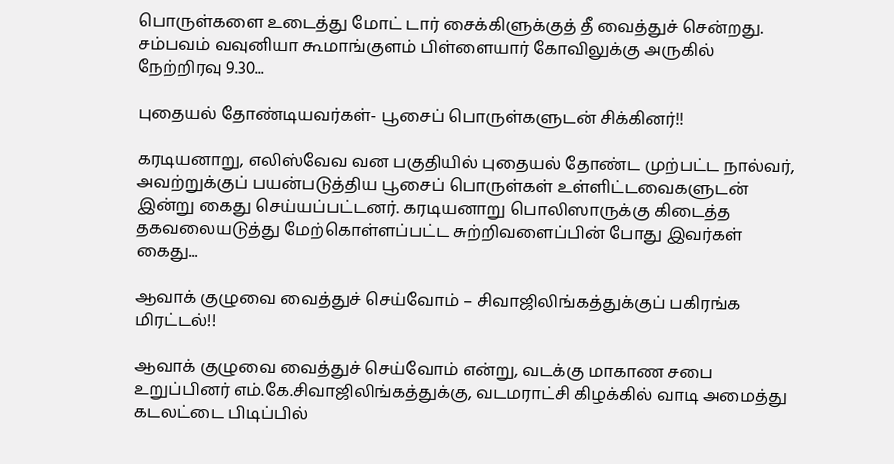பொருள்களை உடைத்து மோட் டார் சைக்கிளுக்குத் தீ வைத்துச் சென்றது. சம்பவம் வவுனியா கூமாங்குளம் பிள்ளையார் கோவிலுக்கு அருகில் நேற்றிரவு 9.30...

புதையல் தோண்டியவர்கள்- பூசைப் பொருள்களுடன் சிக்கினர்!!

கரடியனாறு, எலிஸ்வேவ வன பகுதியில் புதையல் தோண்ட முற்பட்ட நால்வர், அவற்றுக்குப் பயன்படுத்திய பூசைப் பொருள்கள் உள்ளிட்டவைகளுடன் இன்று கைது செய்யப்பட்டனர். கரடியனாறு பொலிஸாருக்கு கிடைத்த தகவலையடுத்து மேற்கொள்ளப்பட்ட சுற்றிவளைப்பின் போது இவர்கள் கைது...

ஆவாக் குழுவை வைத்துச் செய்வோம் – சிவாஜிலிங்கத்துக்குப் பகிரங்க மிரட்டல்!!

ஆவாக் குழுவை வைத்துச் செய்வோம் என்று, வடக்கு மாகாண சபை உறுப்பினர் எம்.கே.சிவாஜிலிங்கத்துக்கு, வடமராட்சி கிழக்கில் வாடி அமைத்து கடலட்டை பிடிப்பில்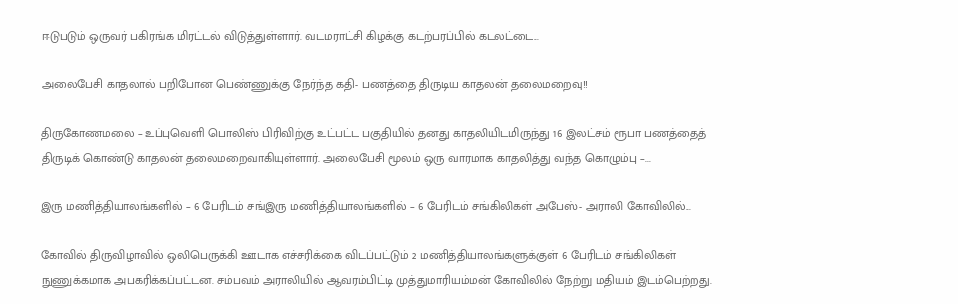ஈடுபடும் ஒருவர் பகிரங்க மிரட்டல் விடுத்துள்ளார். வடமராட்சி கிழக்கு கடற்பரப்பில் கடலட்டை...

அலைபேசி காதலால் பறிபோன பெண்ணுக்கு நேர்ந்த கதி- பணத்தை திருடிய காதலன் தலைமறைவு!!

திருகோணமலை – உப்புவெளி பொலிஸ் பிரிவிற்கு உட்பட்ட பகுதியில் தனது காதலியிடமிருந்து 16 இலட்சம் ரூபா பணத்தைத் திருடிக் கொண்டு காதலன் தலைமறைவாகியுள்ளார். அலைபேசி மூலம் ஒரு வாரமாக காதலித்து வந்த கொழும்பு –...

இரு மணித்தியாலங்களில் – 6 பேரிடம் சங்இரு மணித்தியாலங்களில் – 6 பேரிடம் சங்கிலிகள் அபேஸ்- அராலி கோவிலில்...

கோவில் திருவிழாவில் ஒலிபெருக்கி ஊடாக எச்சரிக்கை விடப்பட்டும் 2 மணித்தியாலங்களுக்குள் 6 பேரிடம் சங்கிலிகள் நுணுக்கமாக அபகரிக்கப்பட்டன. சம்பவம் அராலியில் ஆவரம்பிட்டி முத்துமாரியம்மன் கோவிலில் நேற்று மதியம் இடம்பெற்றது.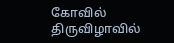கோவில் திருவிழாவில்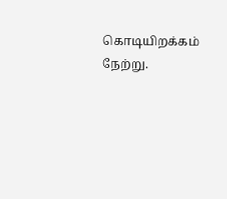கொடியிறக்கம் நேற்று.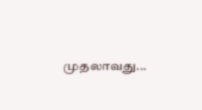முதலாவது...